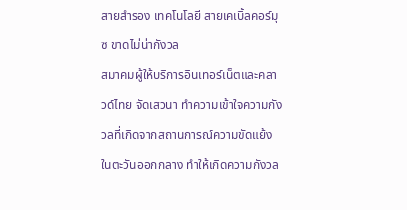สายสำรอง เทคโนโลยี สายเคเบิ้ลคอร์มุซ ขาดไม่น่ากังวล
สมาคมผู้ให้บริการอินเทอร์เน็ตและคลาวด์ไทย จัดเสวนา ทำความเข้าใจความกังวลที่เกิดจากสถานการณ์ความขัดแย้งในตะวันออกกลาง ทำให้เกิดความกังวล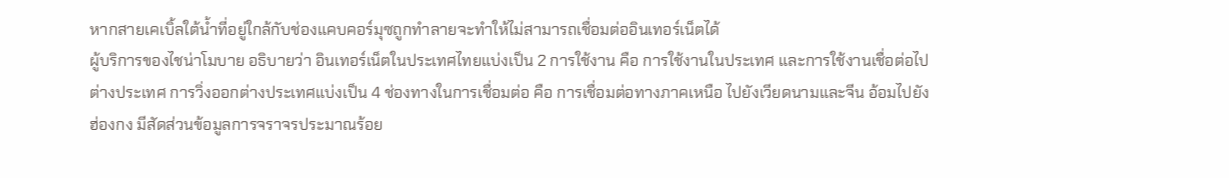หากสายเคเบิ้ลใต้น้ำที่อยู่ใกล้กับช่องแคบคอร์มุซถูกทำลายจะทำให้ไม่สามารถเชื่อมต่ออินเทอร์เน็ตได้
ผู้บริการของไชน่าโมบาย อธิบายว่า อินเทอร์เน็ตในประเทศไทยแบ่งเป็น 2 การใช้งาน คือ การใช้งานในประเทศ และการใช้งานเชื่อต่อไปต่างประเทศ การวิ่งออกต่างประเทศแบ่งเป็น 4 ช่องทางในการเชื่อมต่อ คือ การเชื่อมต่อทางภาคเหนือ ไปยังเวียดนามและจีน อ้อมไปยังฮ่องกง มีสัดส่วนข้อมูลการจราจรประมาณร้อย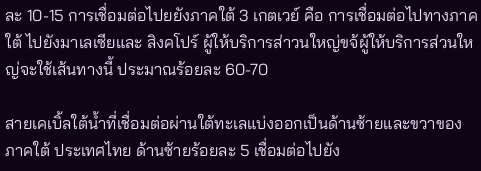ละ 10-15 การเชื่อมต่อไปยยังภาคใต้ 3 เกตเวย์ คือ การเชื่อมต่อไปทางภาคใต้ ไปยังมาเลเซียและ สิงคโปร์ ผู้ให้บริการส่าวนใหญ่ขจ้ผู้ให้บริการส่วนใหญ่จะใช้เส้นทางนี้ ประมาณร้อยละ 60-70

สายเคเบิ้ลใต้น้ำที่เชื่อมต่อผ่านใต้ทะเลแบ่งออกเป็นด้านซ้ายและขวาของภาคใต้ ประเทศไทย ด้านซ้ายร้อยละ 5 เชื่อมต่อไปยัง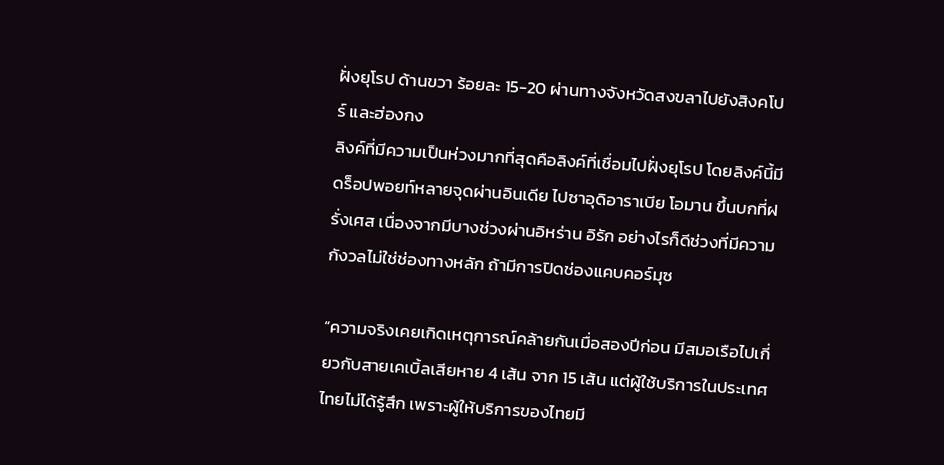ฝั่งยุโรป ด้านขวา ร้อยละ 15-20 ผ่านทางจังหวัดสงขลาไปยังสิงคโปร์ และฮ่องกง
ลิงค์ที่มีความเป็นห่วงมากที่สุดคือลิงค์ที่เชื่อมไปฝั่งยุโรป โดยลิงค์นี้มีดร็อปพอยท์หลายจุดผ่านอินเดีย ไปซาอุดิอาราเบีย โอมาน ขึ้นบกที่ฝรั่งเศส เนื่องจากมีบางช่วงผ่านอิหร่าน อิรัก อย่างไรก็ดีช่วงที่มีความกังวลไม่ใช่ช่องทางหลัก ถ้ามีการปิดช่องแคบคอร์มุซ

“ความจริงเคยเกิดเหตุการณ์คล้ายกันเมื่อสองปีก่อน มีสมอเรือไปเกี่ยวกับสายเคเบิ้ลเสียหาย 4 เส้น จาก 15 เส้น แต่ผู้ใช้บริการในประเทศไทยไม่ได้รู้สึก เพราะผู้ให้บริการของไทยมี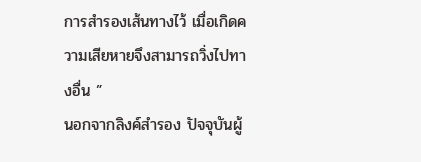การสำรองเส้นทางไว้ เมื่อเกิดความเสียหายจึงสามารถวิ่งไปทางอื่น ”
นอกจากลิงค์สำรอง ปัจจุบันผู้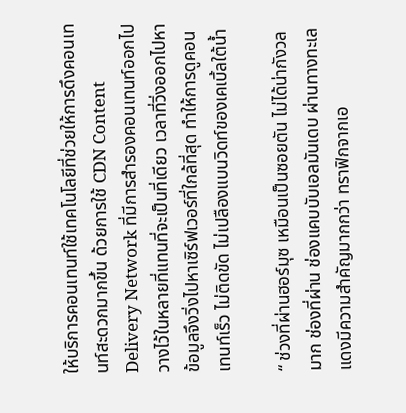ให้บริการคอนเทนท์ใช้เทคโนโลยีที่ช่วยให้การดึงคอนเทนท์สะดวกมากขึ้น ด้วยการใช้ CDN Content Delivery Network ที่มีการสำรองคอนเทนท์ออกไปวางไว้ในหลายที่แทนที่จะเป็นที่เดียว เวลาที่วิ่งออกไปหาข้อมูลจึงวิ่งไปหาเซิร์ฟเวอร์ที่ใกล้ที่สุด ทำให้การดูคอนเทนท์เร็ว ไม่ติดขัด ไม่เปลืองแบนวิดท์ของเคเบิ้ลใต้น้ำ

“ ช่วงที่ผ่านฮอร์มุซ เหมือนเป็นซอยตัน ไม่ได้น่ากังวลมาก ช่องที่ผ่าน ช่องแคบบับเอลมันเดบ ผ่านทางทะเลแดงมีความสำคัญมากกว่า ทราฟิกจากเอ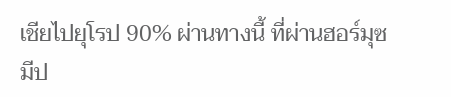เชียไปยุโรป 90% ผ่านทางนี้ ที่ผ่านฮอร์มุซ มีป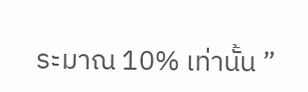ระมาณ 10% เท่านั้น ”